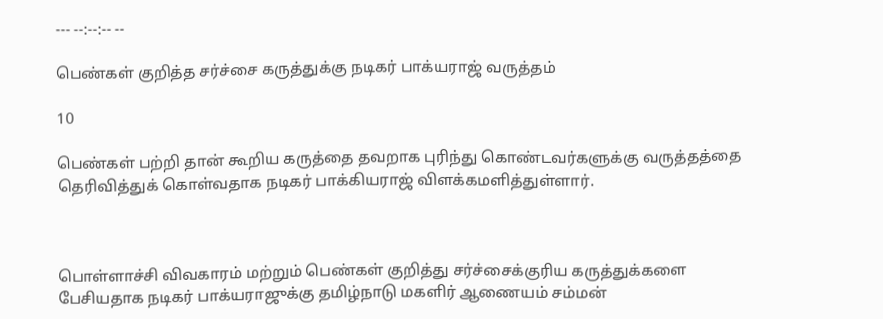--- --:--:-- --

பெண்கள் குறித்த சர்ச்சை கருத்துக்கு நடிகர் பாக்யராஜ் வருத்தம்

10

பெண்கள் பற்றி தான் கூறிய கருத்தை தவறாக புரிந்து கொண்டவர்களுக்கு வருத்தத்தை தெரிவித்துக் கொள்வதாக நடிகர் பாக்கியராஜ் விளக்கமளித்துள்ளார்.



பொள்ளாச்சி விவகாரம் மற்றும் பெண்கள் குறித்து சர்ச்சைக்குரிய கருத்துக்களை பேசியதாக நடிகர் பாக்யராஜுக்கு தமிழ்நாடு மகளிர் ஆணையம் சம்மன்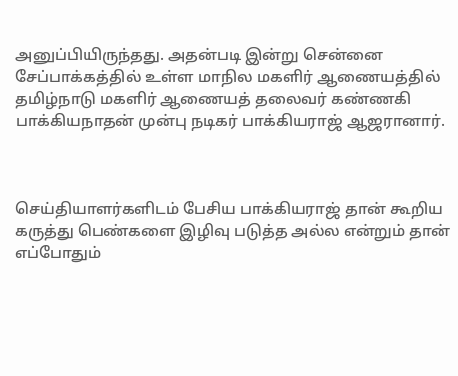அனுப்பியிருந்தது. அதன்படி இன்று சென்னை சேப்பாக்கத்தில் உள்ள மாநில மகளிர் ஆணையத்தில் தமிழ்நாடு மகளிர் ஆணையத் தலைவர் கண்ணகி பாக்கியநாதன் முன்பு நடிகர் பாக்கியராஜ் ஆஜரானார்.



செய்தியாளர்களிடம் பேசிய பாக்கியராஜ் தான் கூறிய கருத்து பெண்களை இழிவு படுத்த அல்ல என்றும் தான் எப்போதும்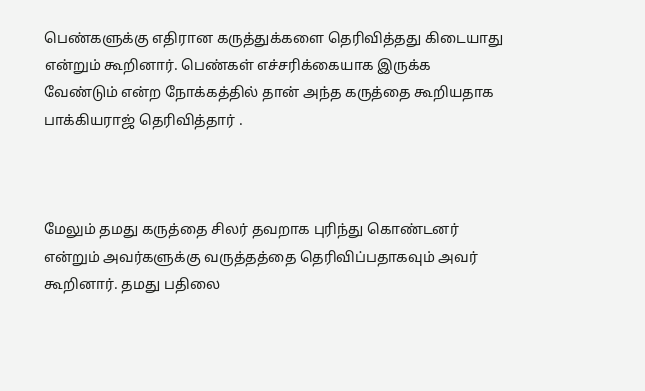பெண்களுக்கு எதிரான கருத்துக்களை தெரிவித்தது கிடையாது என்றும் கூறினார். பெண்கள் எச்சரிக்கையாக இருக்க வேண்டும் என்ற நோக்கத்தில் தான் அந்த கருத்தை கூறியதாக பாக்கியராஜ் தெரிவித்தார் .



மேலும் தமது கருத்தை சிலர் தவறாக புரிந்து கொண்டனர் என்றும் அவர்களுக்கு வருத்தத்தை தெரிவிப்பதாகவும் அவர் கூறினார். தமது பதிலை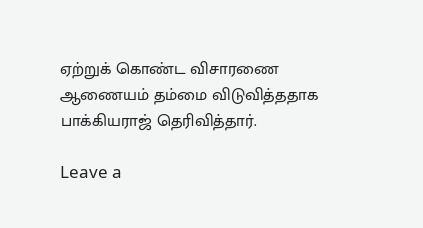ஏற்றுக் கொண்ட விசாரணை ஆணையம் தம்மை விடுவித்ததாக பாக்கியராஜ் தெரிவித்தார்.

Leave a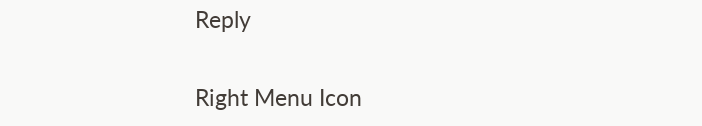Reply

Right Menu Icon